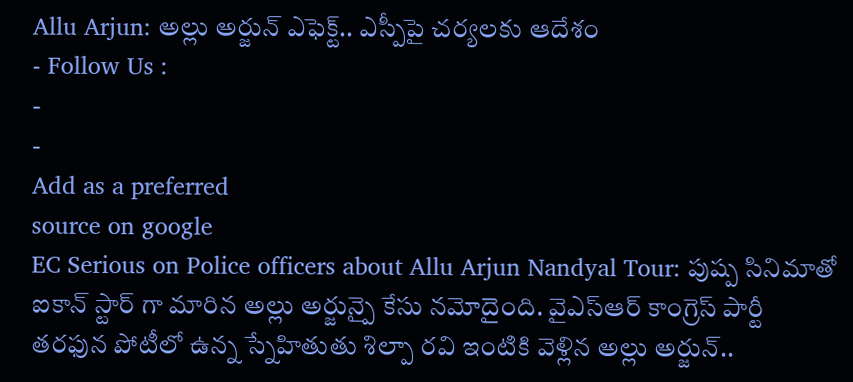Allu Arjun: అల్లు అర్జున్ ఎఫెక్ట్.. ఎస్పీపై చర్యలకు ఆదేశం
- Follow Us :
-
-
Add as a preferred
source on google
EC Serious on Police officers about Allu Arjun Nandyal Tour: పుష్ప సినిమాతో ఐకాన్ స్టార్ గా మారిన అల్లు అర్జున్పై కేసు నమోదైంది. వైఎస్ఆర్ కాంగ్రెస్ పార్టీ తరఫున పోటీలో ఉన్న స్నేహితుతు శిల్పా రవి ఇంటికి వెళ్లిన అల్లు అర్జున్..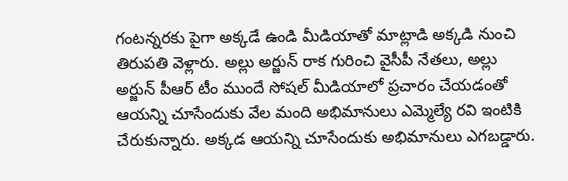గంటన్నరకు పైగా అక్కడే ఉండి మీడియాతో మాట్లాడి అక్కడి నుంచి తిరుపతి వెళ్లారు. అల్లు అర్జున్ రాక గురించి వైసీపీ నేతలు, అల్లు అర్జున్ పీఆర్ టీం ముందే సోషల్ మీడియాలో ప్రచారం చేయడంతో ఆయన్ని చూసేందుకు వేల మంది అభిమానులు ఎమ్మెల్యే రవి ఇంటికి చేరుకున్నారు. అక్కడ ఆయన్ని చూసేందుకు అభిమానులు ఎగబడ్డారు.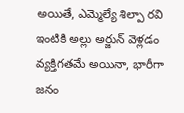అయితే, ఎమ్మెల్యే శిల్పా రవి ఇంటికి అల్లు అర్జున్ వెళ్లడం వ్యక్తిగతమే అయినా, భారీగా జనం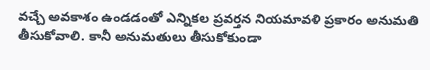వచ్చే అవకాశం ఉండడంతో ఎన్నికల ప్రవర్తన నియమావళి ప్రకారం అనుమతి తీసుకోవాలి. కానీ అనుమతులు తీసుకోకుండా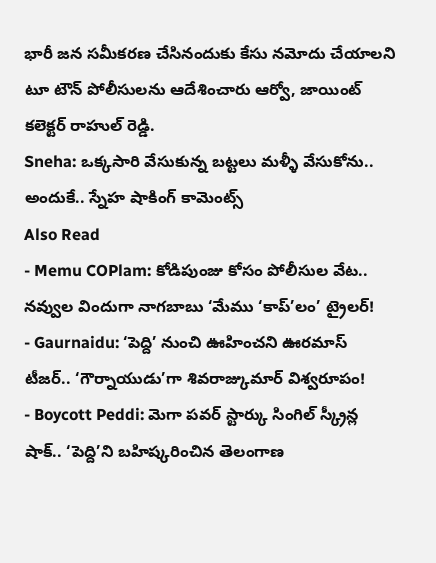భారీ జన సమీకరణ చేసినందుకు కేసు నమోదు చేయాలని టూ టౌన్ పోలీసులను ఆదేశించారు ఆర్వో, జాయింట్ కలెక్టర్ రాహుల్ రెడ్డి.
Sneha: ఒక్కసారి వేసుకున్న బట్టలు మళ్ళీ వేసుకోను.. అందుకే.. స్నేహ షాకింగ్ కామెంట్స్
Also Read
- Memu COPlam: కోడిపుంజు కోసం పోలీసుల వేట.. నవ్వుల విందుగా నాగబాబు ‘మేము ‘కాప్’లం’ ట్రైలర్!
- Gaurnaidu: ‘పెద్ది’ నుంచి ఊహించని ఊరమాస్ టీజర్.. ‘గౌర్నాయుడు’గా శివరాజ్కుమార్ విశ్వరూపం!
- Boycott Peddi: మెగా పవర్ స్టార్కు సింగిల్ స్క్రీన్ల షాక్.. ‘పెద్ది’ని బహిష్కరించిన తెలంగాణ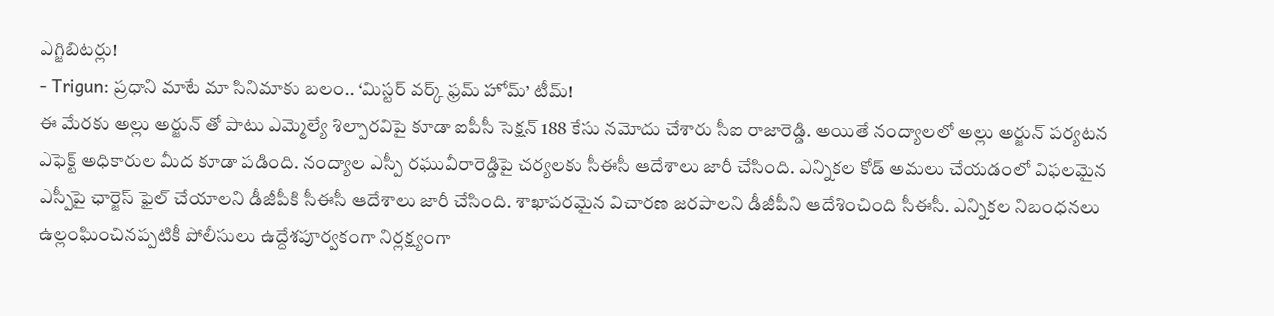ఎగ్జిబిటర్లు!
- Trigun: ప్రధాని మాటే మా సినిమాకు బలం.. ‘మిస్టర్ వర్క్ ఫ్రమ్ హోమ్’ టీమ్!
ఈ మేరకు అల్లు అర్జున్ తో పాటు ఎమ్మెల్యే శిల్పారవిపై కూడా ఐపీసీ సెక్షన్ 188 కేసు నమోదు చేశారు సీఐ రాజారెడ్డి. అయితే నంద్యాలలో అల్లు అర్జున్ పర్యటన ఎఫెక్ట్ అధికారుల మీద కూడా పడింది. నంద్యాల ఎస్పీ రఘువీరారెడ్డిపై చర్యలకు సీఈసీ ఆదేశాలు జారీ చేసింది. ఎన్నికల కోడ్ అమలు చేయడంలో విఫలమైన ఎస్పీపై ఛార్జెస్ ఫైల్ చేయాలని డీజీపీకి సీఈసీ ఆదేశాలు జారీ చేసింది. శాఖాపరమైన విచారణ జరపాలని డీజీపీని ఆదేశించింది సీఈసీ. ఎన్నికల నిబంధనలు ఉల్లంఘించినప్పటికీ పోలీసులు ఉద్దేశపూర్వకంగా నిర్లక్ష్యంగా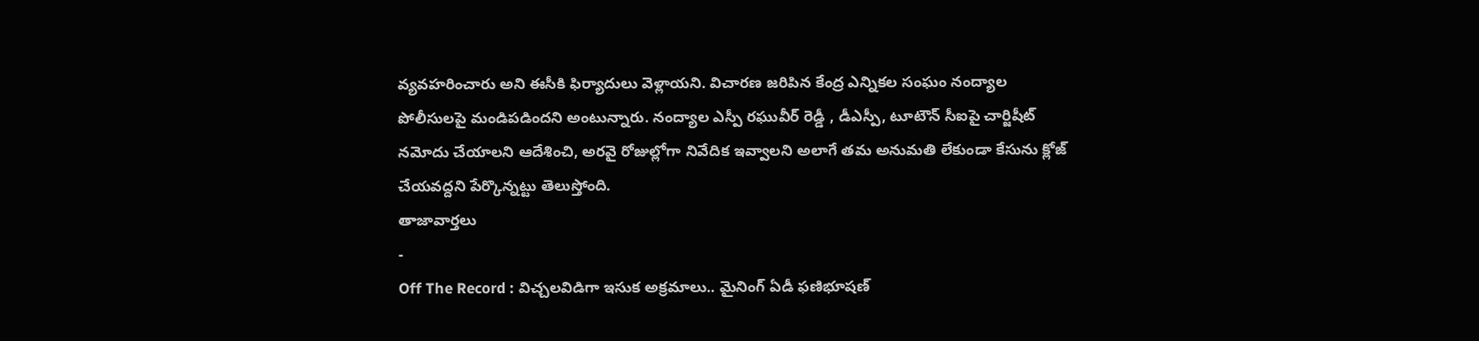వ్యవహరించారు అని ఈసీకి ఫిర్యాదులు వెళ్లాయని. విచారణ జరిపిన కేంద్ర ఎన్నికల సంఘం నంద్యాల పోలీసులపై మండిపడిందని అంటున్నారు. నంద్యాల ఎస్పీ రఘువీర్ రెడ్డీ , డీఎస్పీ, టూటౌన్ సీఐపై చార్జిషీట్ నమోదు చేయాలని ఆదేశించి, అరవై రోజుల్లోగా నివేదిక ఇవ్వాలని అలాగే తమ అనుమతి లేకుండా కేసును క్లోజ్ చేయవద్దని పేర్కొన్నట్టు తెలుస్తోంది.
తాజావార్తలు
-
Off The Record : విచ్చలవిడిగా ఇసుక అక్రమాలు.. మైనింగ్ ఏడీ ఫణిభూషణ్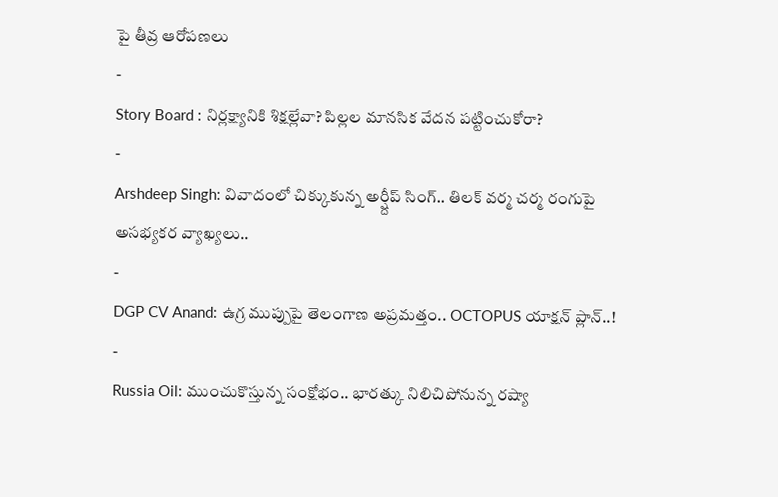పై తీవ్ర ఆరోపణలు
-
Story Board : నిర్లక్ష్యానికి శిక్షల్లేవా? పిల్లల మానసిక వేదన పట్టించుకోరా?
-
Arshdeep Singh: వివాదంలో చిక్కుకున్న అర్ష్దీప్ సింగ్.. తిలక్ వర్మ చర్మ రంగుపై అసభ్యకర వ్యాఖ్యలు..
-
DGP CV Anand: ఉగ్ర ముప్పుపై తెలంగాణ అప్రమత్తం.. OCTOPUS యాక్షన్ ప్లాన్..!
-
Russia Oil: ముంచుకొస్తున్న సంక్షోభం.. భారత్కు నిలిచిపోనున్న రష్యా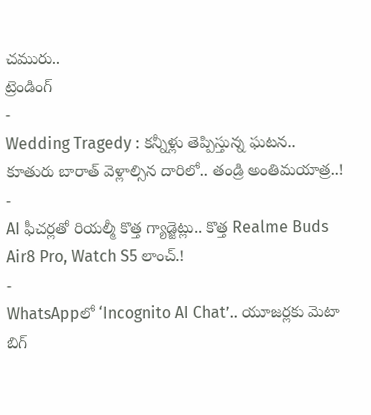చమురు..
ట్రెండింగ్
-
Wedding Tragedy : కన్నీళ్లు తెప్పిస్తున్న ఘటన.. కూతురు బారాత్ వెళ్లాల్సిన దారిలో.. తండ్రి అంతిమయాత్ర..!
-
AI ఫీచర్లతో రియల్మీ కొత్త గ్యాడ్జెట్లు.. కొత్త Realme Buds Air8 Pro, Watch S5 లాంచ్.!
-
WhatsAppలో ‘Incognito AI Chat’.. యూజర్లకు మెటా బిగ్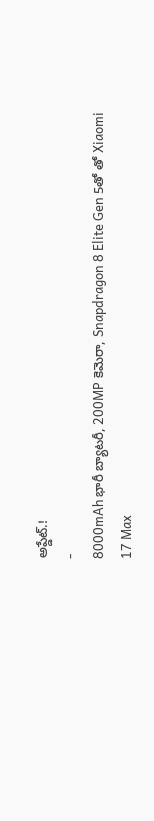అప్డేట్.!
-
8000mAh భారీ బ్యాటరీ, 200MP కెమెరా, Snapdragon 8 Elite Gen 5తో తో Xiaomi 17 Max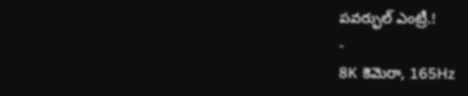పవర్ఫుల్ ఎంట్రీ.!
-
8K కెమెరా, 165Hz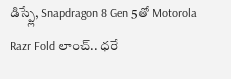డిస్ప్లే, Snapdragon 8 Gen 5తో Motorola Razr Fold లాంచ్.. ధరే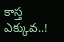కాస్త ఎక్కువ..!